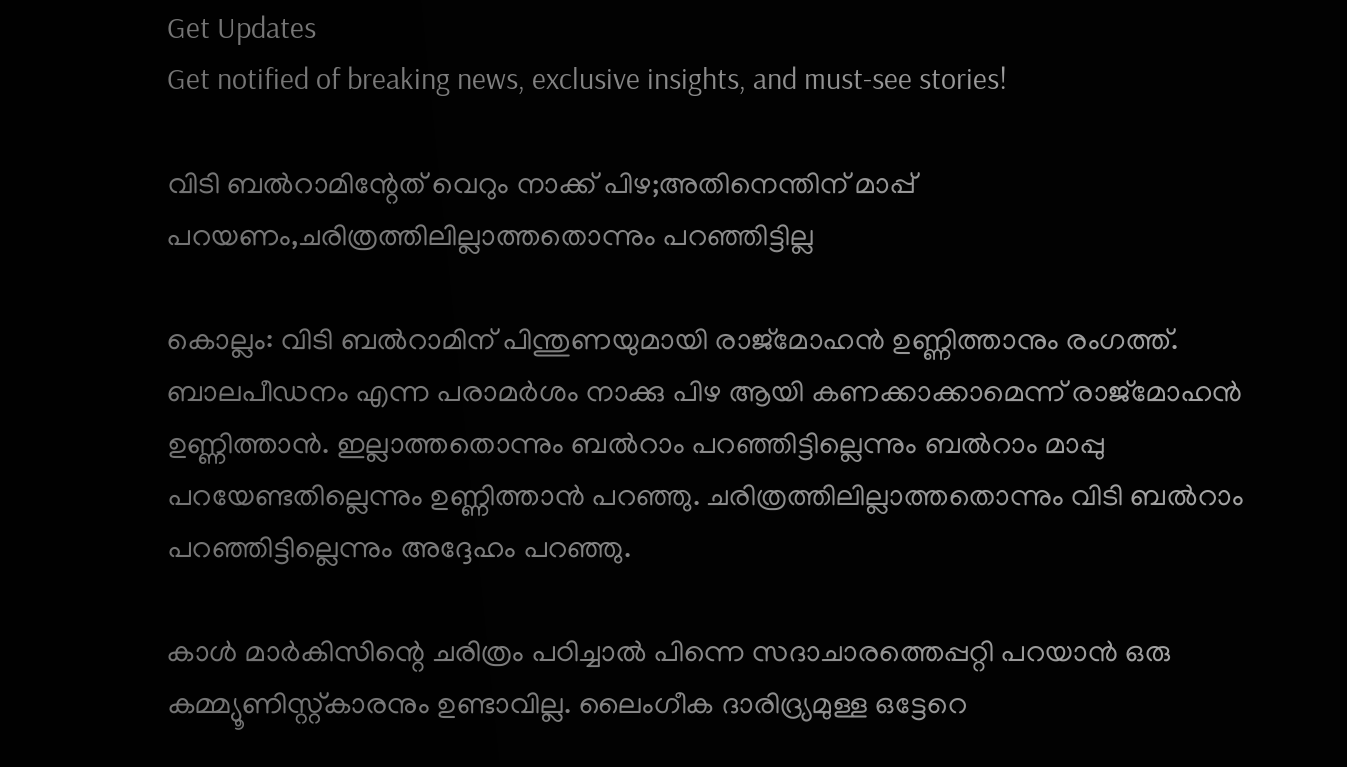Get Updates
Get notified of breaking news, exclusive insights, and must-see stories!

വിടി ബൽറാമിന്റേത് വെറും നാക്ക് പിഴ;അതിനെന്തിന് മാപ്പ് പറയണം,ചരിത്രത്തിലില്ലാത്തതൊന്നും പറഞ്ഞിട്ടില്ല

കൊല്ലം: വിടി ബൽ‌റാമിന് പിന്തുണയുമായി രാജ്മോഹൻ ഉണ്ണിത്താനും രംഗത്ത്. ബാലപീഡനം എന്ന പരാമര്‍ശം നാക്കു പിഴ ആയി കണക്കാക്കാമെന്ന് രാജ്‌മോഹന്‍ ഉണ്ണിത്താന്‍. ഇല്ലാത്തതൊന്നും ബല്‍റാം പറഞ്ഞിട്ടില്ലെന്നും ബല്‍റാം മാപ്പു പറയേണ്ടതില്ലെന്നും ഉണ്ണിത്താന്‍ പറഞ്ഞു. ചരിത്രത്തിലില്ലാത്തതൊന്നും വിടി ബൽറാം പറഞ്ഞിട്ടില്ലെന്നും അദ്ദേഹം പറ‍ഞ്ഞു.

കാൾ മാർകിസിന്റെ ചരിത്രം പഠിച്ചാൽ പിന്നെ സദാചാരത്തെപ്പറ്റി പറയാൻ ഒരു കമ്മ്യൂണിസ്റ്റ്കാരനും ഉണ്ടാവില്ല. ലൈംഗീക ദാരിദ്ര്യമുള്ള ഒട്ടേറെ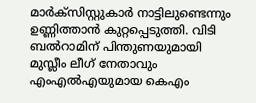മാർക്സിസ്റ്റുകാർ നാട്ടിലുണ്ടെന്നും ഉണ്ണിത്താൻ കുറ്റപ്പെടുത്തി. വിടി ബൽറാമിന് പിന്തുണയുമായി മുസ്ലീം ലീഗ് നേതാവും എംഎൽഎയുമായ കെഎം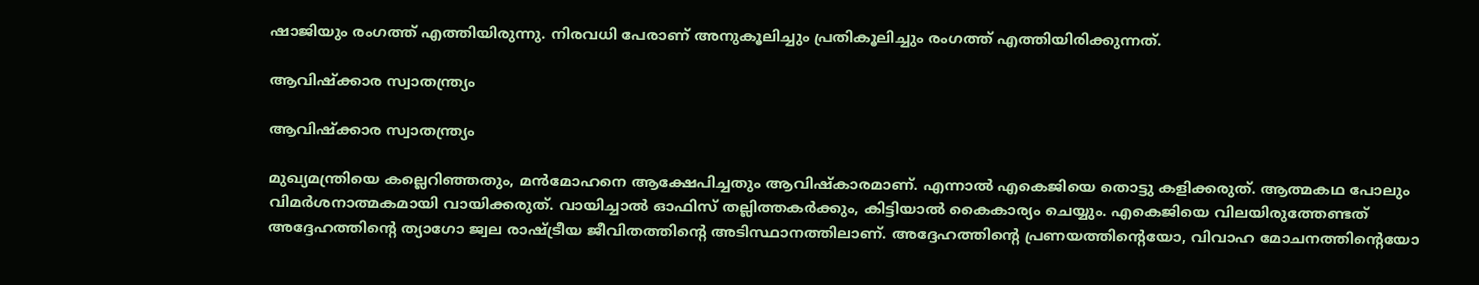ഷാജിയും രംഗത്ത് എത്തിയിരുന്നു. നിരവധി പേരാണ് അനുകൂലിച്ചും പ്രതികൂലിച്ചും രംഗത്ത് എത്തിയിരിക്കുന്നത്.

ആവിഷ്ക്കാര സ്വാതന്ത്ര്യം

ആവിഷ്ക്കാര സ്വാതന്ത്ര്യം

മുഖ്യമന്ത്രിയെ കല്ലെറിഞ്ഞതും, മൻമോഹനെ ആക്ഷേപിച്ചതും ആവിഷ്കാരമാണ്. എന്നാൽ എകെജിയെ തൊട്ടു കളിക്കരുത്. ആത്മകഥ പോലും വിമർശനാത്മകമായി വായിക്കരുത്. വായിച്ചാൽ ഓഫിസ് തല്ലിത്തകർക്കും, കിട്ടിയാൽ കൈകാര്യം ചെയ്യും. എകെജിയെ വിലയിരുത്തേണ്ടത് അദ്ദേഹത്തിന്റെ ത്യാഗോ ജ്വല രാഷ്ട്രീയ ജീവിതത്തിന്റെ അടിസ്ഥാനത്തിലാണ്. അദ്ദേഹത്തിന്റെ പ്രണയത്തിന്റെയോ, വിവാഹ മോചനത്തിന്റെയോ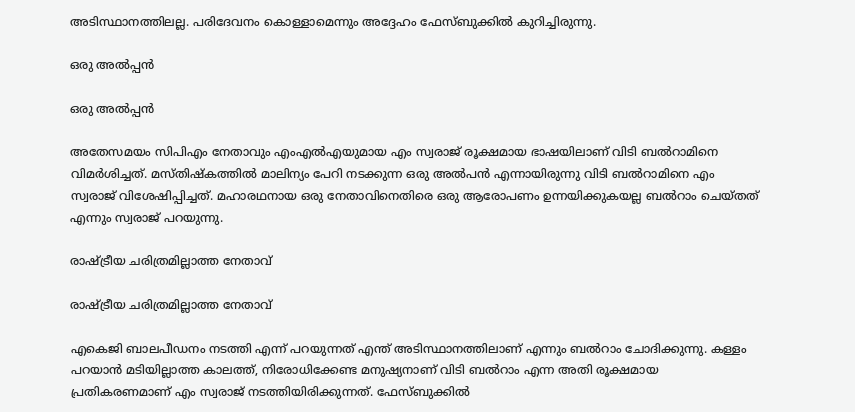അടിസ്ഥാനത്തിലല്ല. പരിദേവനം കൊള്ളാമെന്നും അദ്ദേഹം ഫേസ്ബുക്കിൽ കുറിച്ചിരുന്നു.

ഒരു അൽപ്പൻ

ഒരു അൽപ്പൻ

അതേസമയം സിപിഎം നേതാവും എംഎൽഎയുമായ എം സ്വരാജ് രൂക്ഷമായ ഭാഷയിലാണ് വിടി ബൽറാമിനെ വിമർശിച്ചത്. മസ്തിഷ്‌കത്തില്‍ മാലിന്യം പേറി നടക്കുന്ന ഒരു അല്‍പന്‍ എന്നായിരുന്നു വിടി ബല്‍റാമിനെ എം സ്വരാജ് വിശേഷിപ്പിച്ചത്. മഹാരഥനായ ഒരു നേതാവിനെതിരെ ഒരു ആരോപണം ഉന്നയിക്കുകയല്ല ബല്‍റാം ചെയ്തത് എന്നും സ്വരാജ് പറയുന്നു.

രാഷ്ട്രീയ ചരിത്രമില്ലാത്ത നേതാവ്

രാഷ്ട്രീയ ചരിത്രമില്ലാത്ത നേതാവ്

എകെജി ബാലപീഡനം നടത്തി എന്ന് പറയുന്നത് എന്ത് അടിസ്ഥാനത്തിലാണ് എന്നും ബല്‍റാം ചോദിക്കുന്നു. കള്ളം പറയാന്‍ മടിയില്ലാത്ത കാലത്ത്, നിരോധിക്കേണ്ട മനുഷ്യനാണ് വിടി ബല്‍റാം എന്ന അതി രൂക്ഷമായ പ്രതികരണമാണ് എം സ്വരാജ് നടത്തിയിരിക്കുന്നത്. ഫേസ്ബുക്കില്‍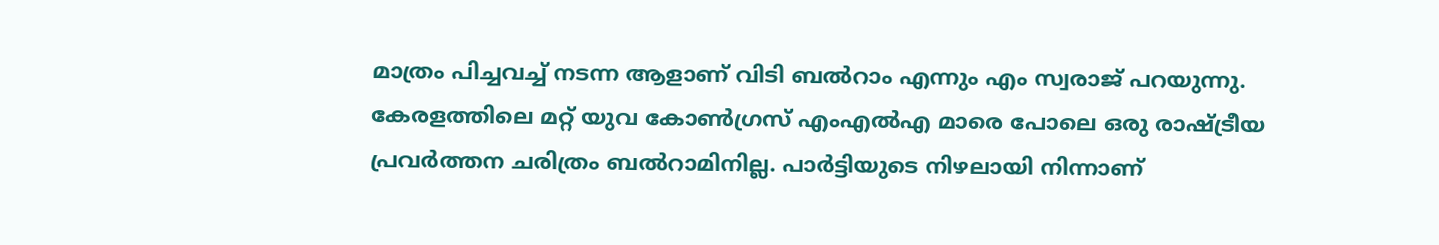മാത്രം പിച്ചവച്ച് നടന്ന ആളാണ് വിടി ബല്‍റാം എന്നും എം സ്വരാജ് പറയുന്നു. കേരളത്തിലെ മറ്റ് യുവ കോണ്‍ഗ്രസ് എംഎല്‍എ മാരെ പോലെ ഒരു രാഷ്ട്രീയ പ്രവര്‍ത്തന ചരിത്രം ബല്‍റാമിനില്ല. പാര്‍ട്ടിയുടെ നിഴലായി നിന്നാണ്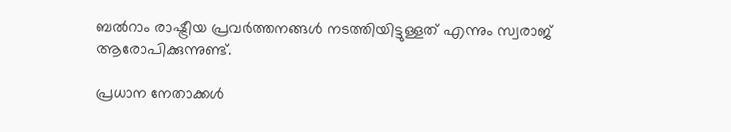ബല്‍റാം രാഷ്ട്രീയ പ്രവര്‍ത്തനങ്ങള്‍ നടത്തിയിട്ടുള്ളത് എന്നും സ്വരാജ് ആരോപിക്കുന്നുണ്ട്.

പ്രധാന നേതാക്കൾ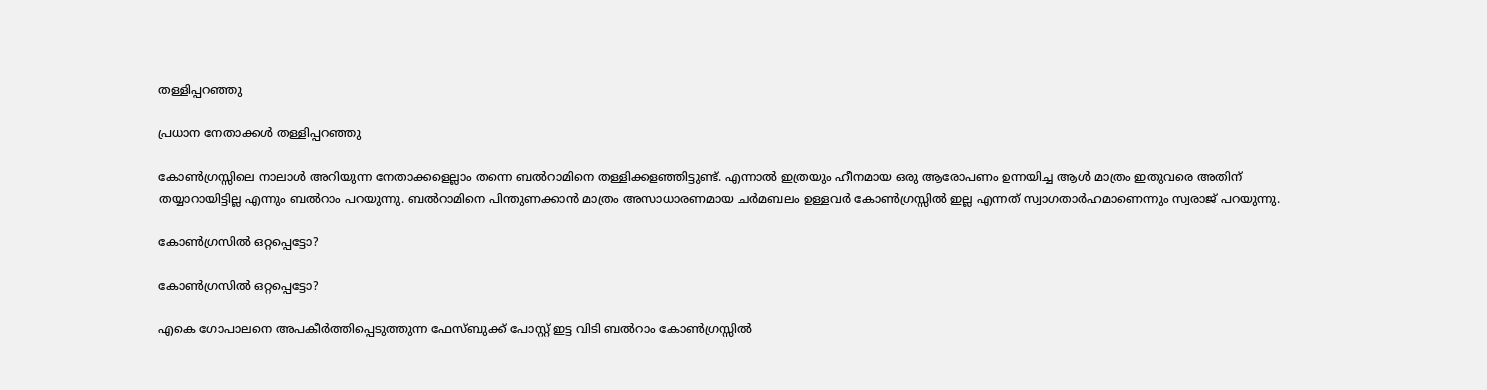തള്ളിപ്പറഞ്ഞു

പ്രധാന നേതാക്കൾ തള്ളിപ്പറഞ്ഞു

കോണ്‍ഗ്രസ്സിലെ നാലാള്‍ അറിയുന്ന നേതാക്കളെല്ലാം തന്നെ ബല്‍റാമിനെ തള്ളിക്കളഞ്ഞിട്ടുണ്ട്. എന്നാല്‍ ഇത്രയും ഹീനമായ ഒരു ആരോപണം ഉന്നയിച്ച ആള്‍ മാത്രം ഇതുവരെ അതിന് തയ്യാറായിട്ടില്ല എന്നും ബല്‍റാം പറയുന്നു. ബല്‍റാമിനെ പിന്തുണക്കാന്‍ മാത്രം അസാധാരണമായ ചര്‍മബലം ഉള്ളവര്‍ കോണ്‍ഗ്രസ്സില്‍ ഇല്ല എന്നത് സ്വാഗതാര്‍ഹമാണെന്നും സ്വരാജ് പറയുന്നു.

കോൺഗ്രസിൽ ഒറ്റപ്പെട്ടോ?

കോൺഗ്രസിൽ ഒറ്റപ്പെട്ടോ?

എകെ ഗോപാലനെ അപകീര്‍ത്തിപ്പെടുത്തുന്ന ഫേസ്ബുക്ക് പോസ്റ്റ് ഇട്ട വിടി ബല്‍റാം കോണ്‍ഗ്രസ്സില്‍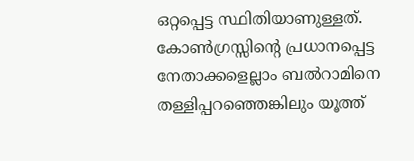ഒറ്റപ്പെട്ട സ്ഥിതിയാണുള്ളത്. കോണ്‍ഗ്രസ്സിന്റെ പ്രധാനപ്പെട്ട നേതാക്കളെല്ലാം ബല്‍റാമിനെ തള്ളിപ്പറഞ്ഞെങ്കിലും യൂത്ത്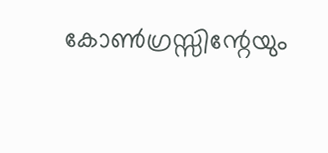കോണ്‍ഗ്രസ്സിന്റേയും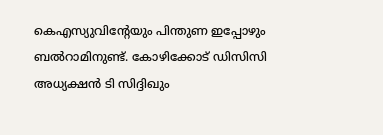കെഎസ്യുവിന്റേയും പിന്തുണ ഇപ്പോഴും ബല്‍റാമിനുണ്ട്. കോഴിക്കോട് ഡിസിസി അധ്യക്ഷന്‍ ടി സിദ്ദിഖും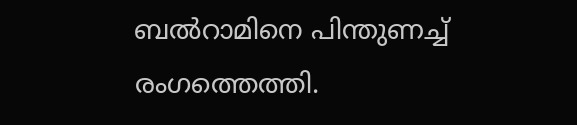ബല്‍റാമിനെ പിന്തുണച്ച് രംഗത്തെത്തി.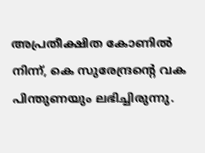അപ്രതീക്ഷിത കോണില്‍ നിന്ന്, കെ സുരേന്ദ്രന്റെ വക പിന്തുണയും ലഭിച്ചിരുന്നു.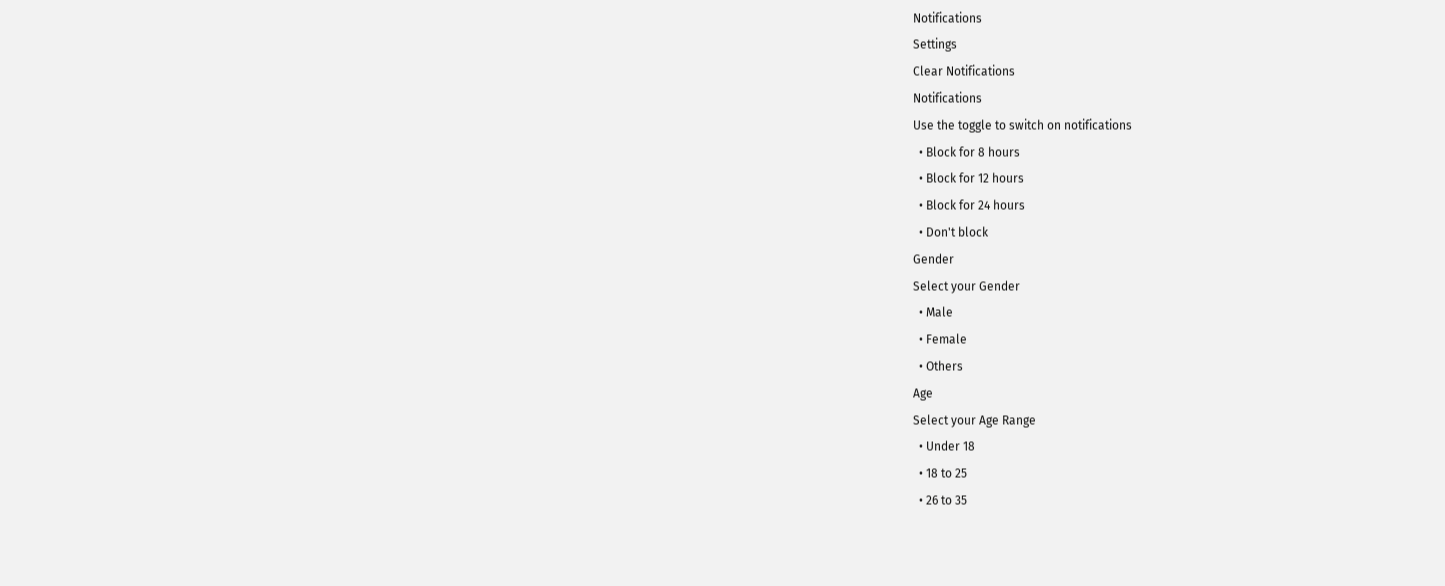Notifications
Settings
Clear Notifications
Notifications
Use the toggle to switch on notifications
  • Block for 8 hours
  • Block for 12 hours
  • Block for 24 hours
  • Don't block
Gender
Select your Gender
  • Male
  • Female
  • Others
Age
Select your Age Range
  • Under 18
  • 18 to 25
  • 26 to 35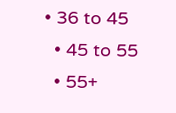• 36 to 45
  • 45 to 55
  • 55+